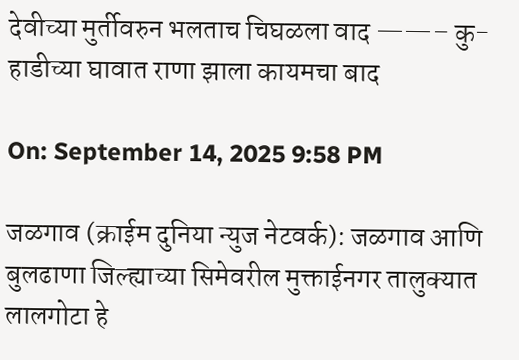देवीच्या मुर्तीवरुन भलताच चिघळला वाद ——– कु-हाडीच्या घावात राणा झाला कायमचा बाद

On: September 14, 2025 9:58 PM

जळगाव (क्राईम दुनिया न्युज नेटवर्क): जळगाव आणि बुलढाणा जिल्ह्याच्या सिमेवरील मुक्ताईनगर तालुक्यात लालगोटा हे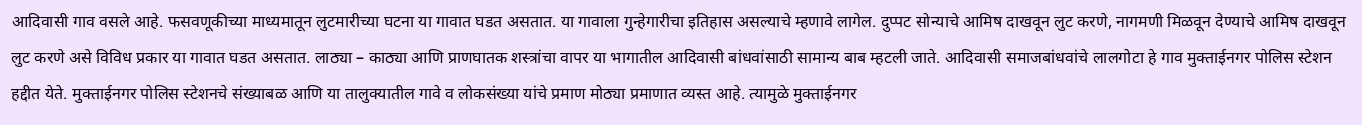आदिवासी गाव वसले आहे. फसवणूकीच्या माध्यमातून लुटमारीच्या घटना या गावात घडत असतात. या गावाला गुन्हेगारीचा इतिहास असल्याचे म्हणावे लागेल. दुप्पट सोन्याचे आमिष दाखवून लुट करणे, नागमणी मिळवून देण्याचे आमिष दाखवून लुट करणे असे विविध प्रकार या गावात घडत असतात. लाठ्या – काठ्या आणि प्राणघातक शस्त्रांचा वापर या भागातील आदिवासी बांधवांसाठी सामान्य बाब म्हटली जाते. आदिवासी समाजबांधवांचे लालगोटा हे गाव मुक्ताईनगर पोलिस स्टेशन हद्दीत येते. मुक्ताईनगर पोलिस स्टेशनचे संख्याबळ आणि या तालुक्यातील गावे व लोकसंख्या यांचे प्रमाण मोठ्या प्रमाणात व्यस्त आहे. त्यामुळे मुक्ताईनगर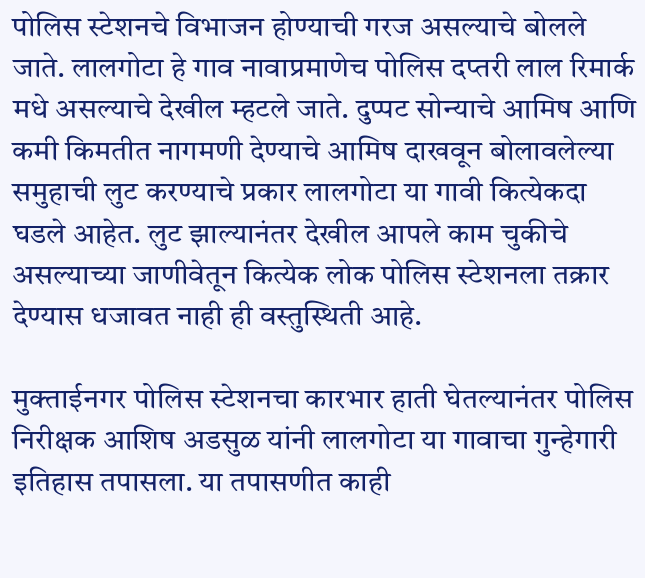पोलिस स्टेशनचे विभाजन होण्याची गरज असल्याचे बोलले जाते. लालगोटा हे गाव नावाप्रमाणेच पोलिस दप्तरी लाल रिमार्क मधे असल्याचे देखील म्हटले जाते. दुप्पट सोन्याचे आमिष आणि कमी किमतीत नागमणी देण्याचे आमिष दाखवून बोलावलेल्या समुहाची लुट करण्याचे प्रकार लालगोटा या गावी कित्येकदा घडले आहेत. लुट झाल्यानंतर देखील आपले काम चुकीचे असल्याच्या जाणीवेतून कित्येक लोक पोलिस स्टेशनला तक्रार देण्यास धजावत नाही ही वस्तुस्थिती आहे.

मुक्ताईनगर पोलिस स्टेशनचा कारभार हाती घेतल्यानंतर पोलिस निरीक्षक आशिष अडसुळ यांनी लालगोटा या गावाचा गुन्हेगारी इतिहास तपासला. या तपासणीत काही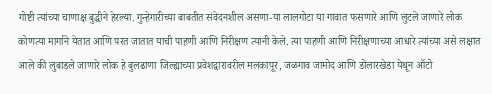गोष्टी त्यांच्या चाणाक्ष बुद्धीने हेरल्या. गुन्हेगारीच्या बाबतीत संवेदनशील असणा-या लालगोटा या गावात फसणारे आणि लुटले जाणारे लोक कोणत्या मार्गाने येतात आणि परत जातात याची पाहणी आणि निरीक्षण त्यांनी केले. त्या पाहणी आणि निरीक्षणाच्या आधारे त्यांच्या असे लक्षात आले की लुबाडले जाणारे लोक हे बुलढाणा जिल्ह्याच्या प्रवेशद्वारावरील मलकापूर, जळगाव जामोद आणि डोलारखेडा येथून ऑटो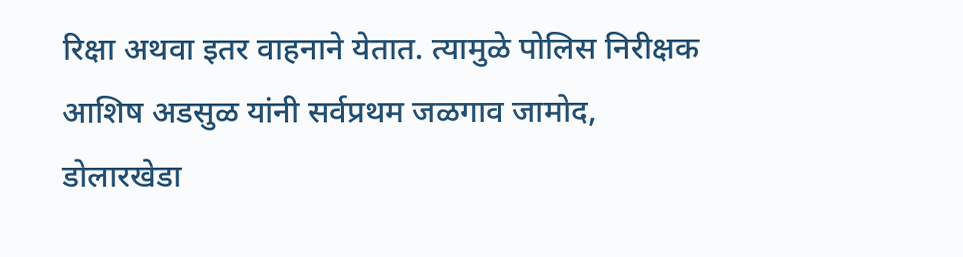रिक्षा अथवा इतर वाहनाने येतात. त्यामुळे पोलिस निरीक्षक आशिष अडसुळ यांनी सर्वप्रथम जळगाव जामोद, डोलारखेडा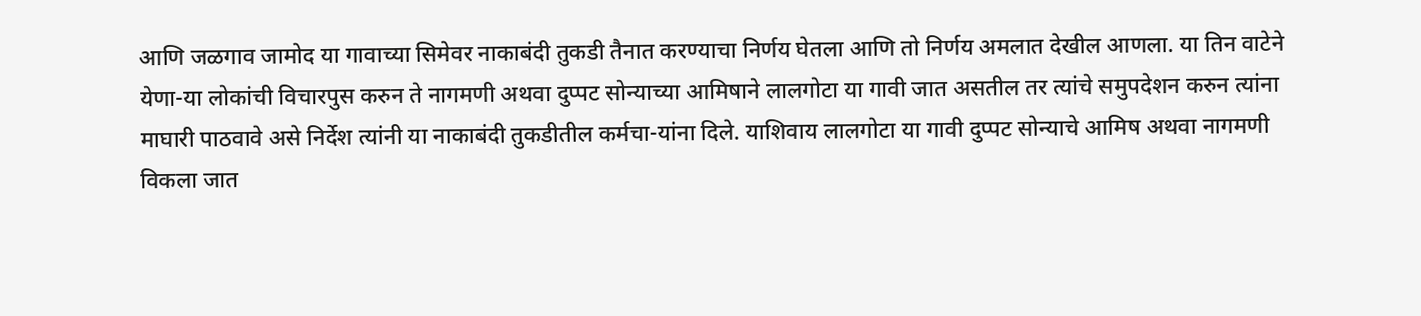आणि जळगाव जामोद या गावाच्या सिमेवर नाकाबंदी तुकडी तैनात करण्याचा निर्णय घेतला आणि तो निर्णय अमलात देखील आणला. या तिन वाटेने येणा-या लोकांची विचारपुस करुन ते नागमणी अथवा दुप्पट सोन्याच्या आमिषाने लालगोटा या गावी जात असतील तर त्यांचे समुपदेशन करुन त्यांना माघारी पाठवावे असे निर्देश त्यांनी या नाकाबंदी तुकडीतील कर्मचा-यांना दिले. याशिवाय लालगोटा या गावी दुप्पट सोन्याचे आमिष अथवा नागमणी विकला जात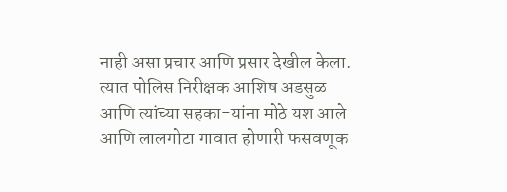नाही असा प्रचार आणि प्रसार देखील केला. त्यात पोलिस निरीक्षक आशिष अडसुळ आणि त्यांच्या सहका-यांना मोठे यश आले आणि लालगोटा गावात होणारी फसवणूक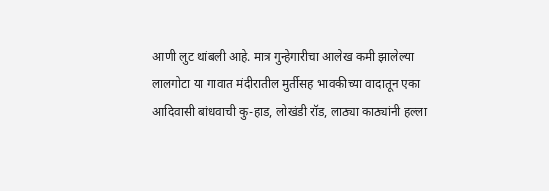आणी लुट थांबली आहे. मात्र गुन्हेगारीचा आलेख कमी झालेल्या लालगोटा या गावात मंदीरातील मुर्तीसह भावकीच्या वादातून एका आदिवासी बांधवाची कु-हाड, लोखंडी रॉड, लाठ्या काठ्यांनी हल्ला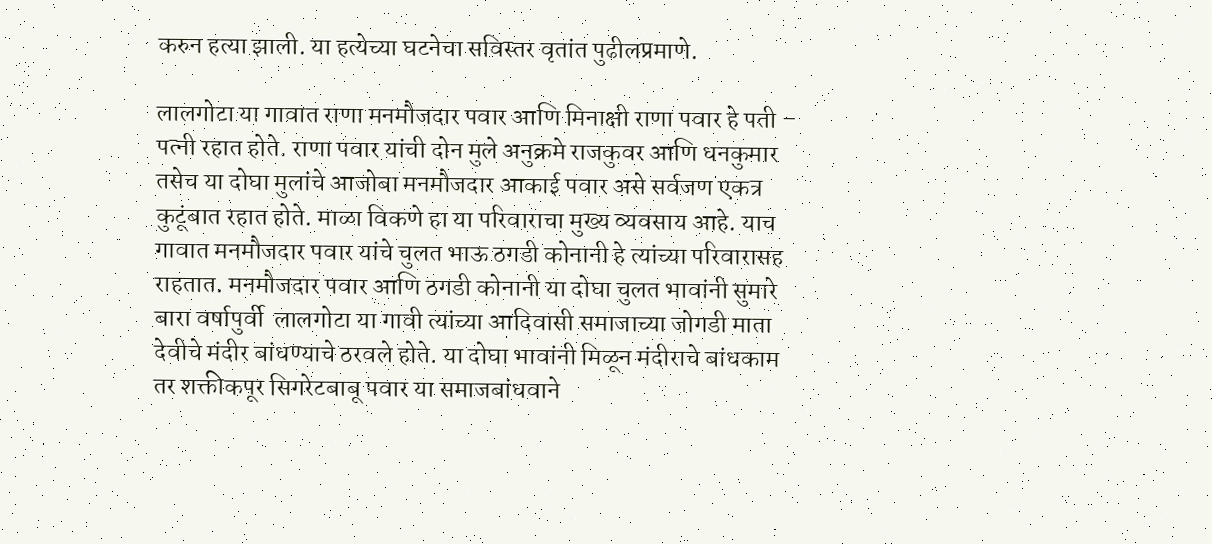करुन हत्या झाली. या हत्येच्या घटनेचा सविस्तर वृतांत पुढीलप्रमाणे.

लालगोटा या गावात राणा मनमौजदार पवार आणि मिनाक्षी राणा पवार हे पती – पत्नी रहात होते. राणा पवार यांची दोन मुले अनुक्रमे राजकुवर आणि धनकुमार तसेच या दोघा मुलांचे आजोबा मनमौजदार आकाई पवार असे सर्वजण एकत्र कुटूंबात रहात होते. माळा विकणे हा या परिवाराचा मुख्य व्यवसाय आहे. याच गावात मनमौजदार पवार यांचे चुलत भाऊ ठगडी कोनानी हे त्यांच्या परिवारासह राहतात. मनमौजदार पवार आणि ठगडी कोनानी या दोघा चुलत भावांनी सुमारे बारा वर्षापुर्वी  लालगोटा या गावी त्यांच्या आदिवासी समाजाच्या जोगडी माता देवीचे मंदीर बांधण्याचे ठरवले होते. या दोघा भावांनी मिळून मंदीराचे बांधकाम तर शक्तीकपूर सिगरेटबाबू पवार या समाजबांधवाने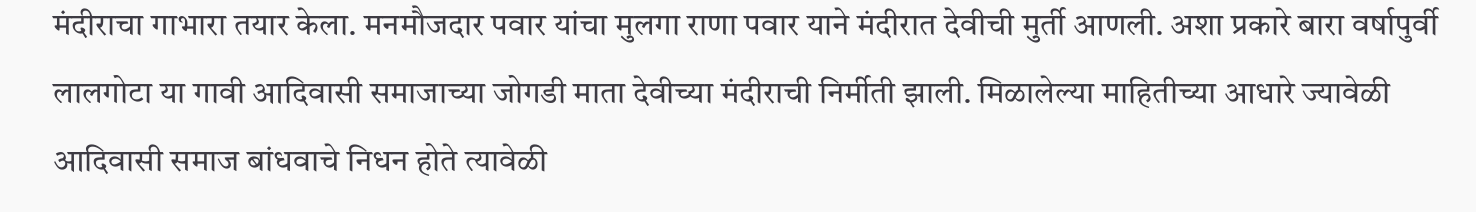मंदीराचा गाभारा तयार केला. मनमौजदार पवार यांचा मुलगा राणा पवार याने मंदीरात देवीची मुर्ती आणली. अशा प्रकारे बारा वर्षापुर्वी लालगोटा या गावी आदिवासी समाजाच्या जोगडी माता देवीच्या मंदीराची निर्मीती झाली. मिळालेल्या माहितीच्या आधारे ज्यावेळी आदिवासी समाज बांधवाचे निधन होते त्यावेळी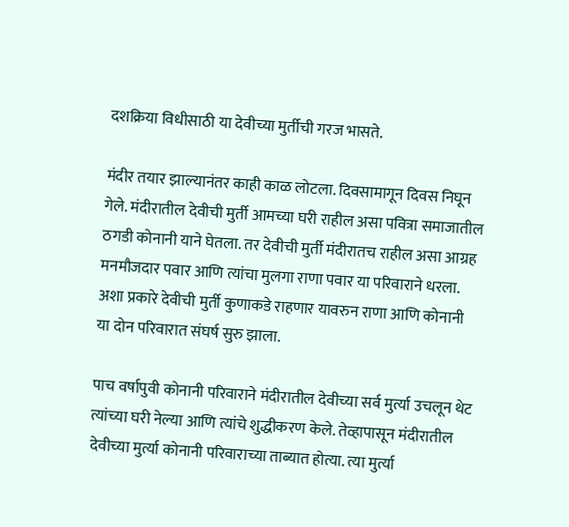दशक्रिया विधीसाठी या देवीच्या मुर्तीची गरज भासते.

मंदीर तयार झाल्यानंतर काही काळ लोटला. दिवसामागून दिवस निघून गेले. मंदीरातील देवीची मुर्ती आमच्या घरी राहील असा पवित्रा समाजातील ठगडी कोनानी याने घेतला. तर देवीची मुर्ती मंदीरातच राहील असा आग्रह मनमौजदार पवार आणि त्यांचा मुलगा राणा पवार या परिवाराने धरला. अशा प्रकारे देवीची मुर्ती कुणाकडे राहणार यावरुन राणा आणि कोनानी या दोन परिवारात संघर्ष सुरु झाला.

पाच वर्षापुवी कोनानी परिवाराने मंदीरातील देवीच्या सर्व मुर्त्या उचलून थेट त्यांच्या घरी नेल्या आणि त्यांचे शुद्धीकरण केले. तेव्हापासून मंदीरातील देवीच्या मुर्त्या कोनानी परिवाराच्या ताब्यात होत्या. त्या मुर्त्या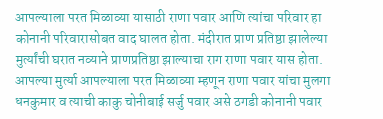आपल्याला परत मिळाव्या यासाठी राणा पवार आणि त्यांचा परिवार हा कोनानी परिवारासोबत वाद घालत होता. मंदीरात प्राण प्रतिष्ठा झालेल्या मुर्त्यांची घरात नव्याने प्राणप्रतिष्ठा झाल्याचा राग राणा पवार यास होता. आपल्या मुर्त्या आपल्याला परत मिळाव्या म्हणून राणा पवार यांचा मुलगा धनकुमार व त्याची काकु चोनीबाई सर्जु पवार असे ठगडी कोनानी पवार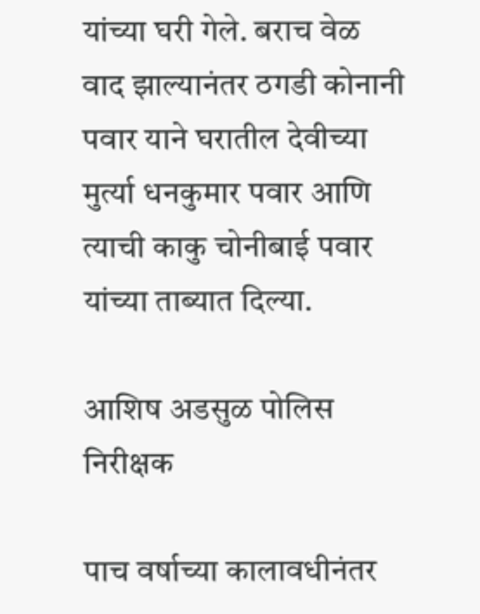यांच्या घरी गेले. बराच वेळ वाद झाल्यानंतर ठगडी कोनानी पवार याने घरातील देवीच्या मुर्त्या धनकुमार पवार आणि त्याची काकु चोनीबाई पवार यांच्या ताब्यात दिल्या.

आशिष अडसुळ पोलिस निरीक्षक

पाच वर्षाच्या कालावधीनंतर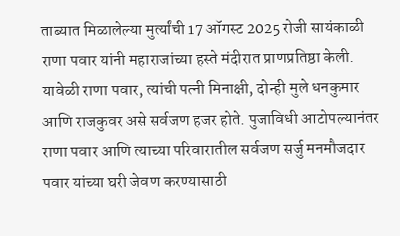ताब्यात मिळालेल्या मुर्त्यांची 17 ऑगस्ट 2025 रोजी सायंकाळी राणा पवार यांनी महाराजांच्या हस्ते मंदीरात प्राणप्रतिष्ठा केली. यावेळी राणा पवार, त्यांची पत्नी मिनाक्षी, दोन्ही मुले धनकुमार आणि राजकुवर असे सर्वजण हजर होते. पुजाविधी आटोपल्यानंतर राणा पवार आणि त्याच्या परिवारातील सर्वजण सर्जु मनमौजदार पवार यांच्या घरी जेवण करण्यासाठी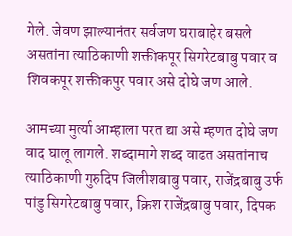गेले. जेवण झाल्यानंतर सर्वजण घराबाहेर बसले असतांना त्याठिकाणी शक्तीकपूर सिगरेटबाबु पवार व शिवकपूर शक्तीकपुर पवार असे दोघे जण आले.

आमच्या मुर्त्या आम्हाला परत द्या असे म्हणत दोघे जण वाद घालू लागले. शब्दामागे शब्द वाढत असतांनाच त्याठिकाणी गुरुदिप जिलीशबाबु पवार, राजेंद्रबाबु उर्फ पांडु सिगरेटबाबु पवार, क्रिश राजेंद्रबाबु पवार, दिपक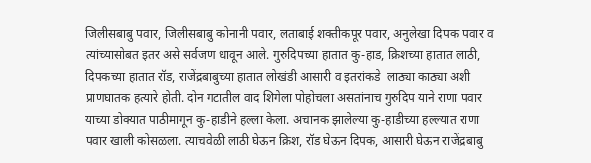जिलीसबाबु पवार, जिलीसबाबु कोनानी पवार, लताबाई शक्तीकपूर पवार, अनुलेखा दिपक पवार व त्यांच्यासोबत इतर असे सर्वजण धावून आले. गुरुदिपच्या हातात कु-हाड, क्रिशच्या हातात लाठी, दिपकच्या हातात रॉड, राजेंद्रबाबुच्या हातात लोखंडी आसारी व इतरांकडे  लाठ्या काठ्या अशी प्राणघातक हत्यारे होती. दोन गटातील वाद शिगेला पोहोचला असतांनाच गुरुदिप याने राणा पवार याच्या डोक्यात पाठीमागून कु-हाडीने हल्ला केला. अचानक झालेल्या कु-हाडीच्या हल्ल्यात राणा पवार खाली कोसळला. त्याचवेळी लाठी घेऊन क्रिश, रॉड घेऊन दिपक, आसारी घेऊन राजेंद्रबाबु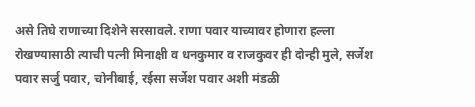असे तिघे राणाच्या दिशेने सरसावले. राणा पवार याच्यावर होणारा हल्ला रोखण्यासाठी त्याची पत्नी मिनाक्षी व धनकुमार व राजकुवर ही दोन्ही मुले, सर्जेश पवार सर्जु पवार, चोनीबाई, रईसा सर्जेश पवार अशी मंडळी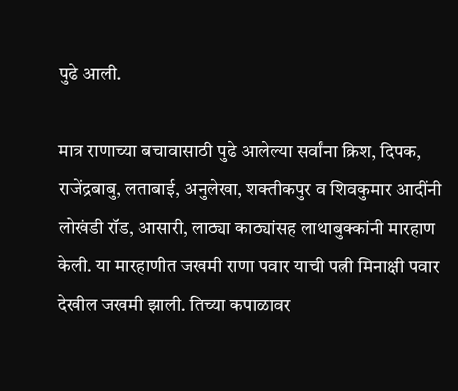पुढे आली.

मात्र राणाच्या बचावासाठी पुढे आलेल्या सर्वांना क्रिश, दिपक, राजेंद्रबाबु, लताबाई, अनुलेखा, शक्तीकपुर व शिवकुमार आदींनी लोखंडी रॉड, आसारी, लाठ्या काठ्यांसह लाथाबुक्कांनी मारहाण केली. या मारहाणीत जखमी राणा पवार याची पत्नी मिनाक्षी पवार देखील जखमी झाली. तिच्या कपाळावर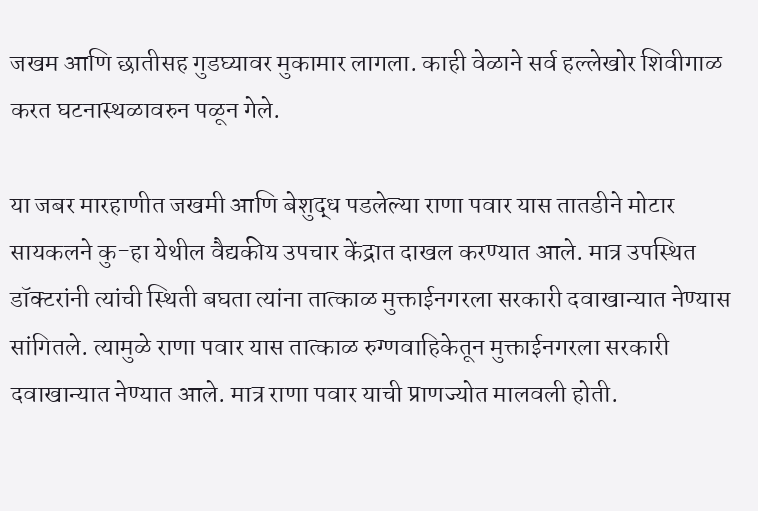जखम आणि छातीसह गुडघ्यावर मुकामार लागला. काही वेळाने सर्व हल्लेखोर शिवीगाळ करत घटनास्थळावरुन पळून गेले.

या जबर मारहाणीत जखमी आणि बेशुद्ध पडलेल्या राणा पवार यास तातडीने मोटार सायकलने कु-हा येथील वैद्यकीय उपचार केंद्रात दाखल करण्यात आले. मात्र उपस्थित डॉक्टरांनी त्यांची स्थिती बघता त्यांना तात्काळ मुक्ताईनगरला सरकारी दवाखान्यात नेण्यास सांगितले. त्यामुळे राणा पवार यास तात्काळ रुग्णवाहिकेतून मुक्ताईनगरला सरकारी दवाखान्यात नेण्यात आले. मात्र राणा पवार याची प्राणज्योत मालवली होती.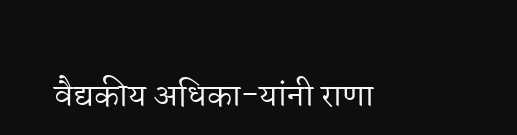वैद्यकीय अधिका-यांनी राणा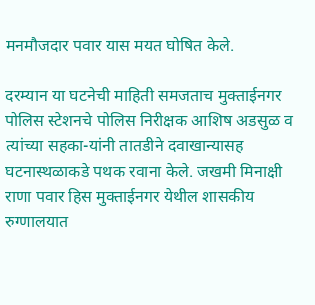मनमौजदार पवार यास मयत घोषित केले.

दरम्यान या घटनेची माहिती समजताच मुक्ताईनगर पोलिस स्टेशनचे पोलिस निरीक्षक आशिष अडसुळ व त्यांच्या सहका-यांनी तातडीने दवाखान्यासह घटनास्थळाकडे पथक रवाना केले. जखमी मिनाक्षी राणा पवार हिस मुक्ताईनगर येथील शासकीय रुग्णालयात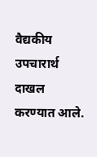वैद्यकीय उपचारार्थ दाखल करण्यात आले.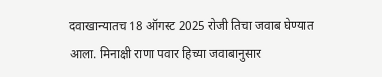दवाखान्यातच 18 ऑगस्ट 2025 रोजी तिचा जवाब घेण्यात आला. मिनाक्षी राणा पवार हिच्या जवाबानुसार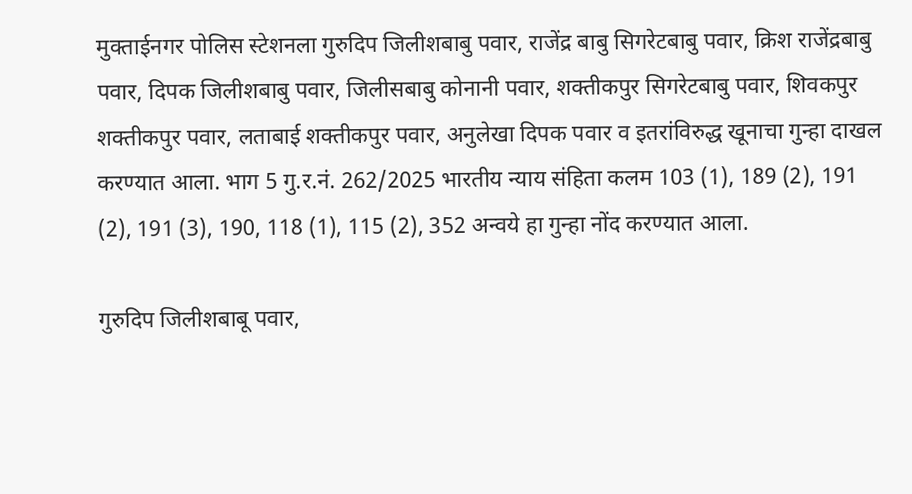मुक्ताईनगर पोलिस स्टेशनला गुरुदिप जिलीशबाबु पवार, राजेंद्र बाबु सिगरेटबाबु पवार, क्रिश राजेंद्रबाबु पवार, दिपक जिलीशबाबु पवार, जिलीसबाबु कोनानी पवार, शक्तीकपुर सिगरेटबाबु पवार, शिवकपुर शक्तीकपुर पवार, लताबाई शक्तीकपुर पवार, अनुलेखा दिपक पवार व इतरांविरुद्ध खूनाचा गुन्हा दाखल करण्यात आला. भाग 5 गु.र.नं. 262/2025 भारतीय न्याय संहिता कलम 103 (1), 189 (2), 191 (2), 191 (3), 190, 118 (1), 115 (2), 352 अन्वये हा गुन्हा नोंद करण्यात आला.

गुरुदिप जिलीशबाबू पवार,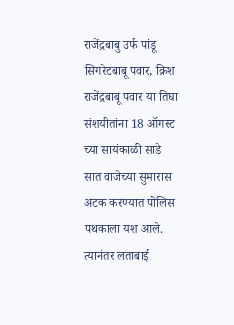राजेंद्रबाबु उर्फ पांडू सिगरेटबाबू पवार, क्रिश राजेंद्रबाबू पवार या तिघा संशयीतांना 18 ऑगस्ट च्या सायंकाळी साडे सात वाजेच्या सुमारास अटक करण्यात पोलिस पथकाला यश आले. त्यानंतर लताबाई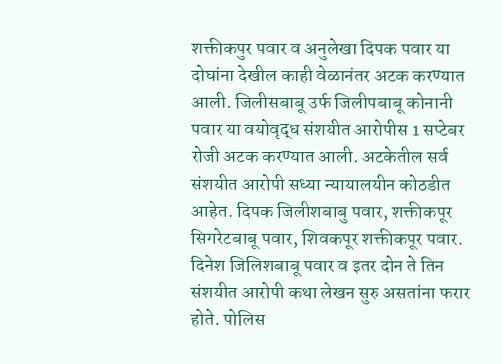शक्तीकपुर पवार व अनुलेखा दिपक पवार या दोघांना देखील काही वेळानंतर अटक करण्यात आली. जिलीसबाबू उर्फ जिलीपबाबू कोनानी पवार या वयोवृद्ध संशयीत आरोपीस 1 सप्टेबर रोजी अटक करण्यात आली. अटकेतील सर्व संशयीत आरोपी सध्या न्यायालयीन कोठडीत आहेत. दिपक जिलीशबाबु पवार, शक्तीकपूर सिगरेटबाबू पवार, शिवकपूर शक्तीकपूर पवार. दिनेश जिलिशबाबू पवार व इतर दोन ते तिन संशयीत आरोपी कथा लेखन सुरु असतांना फरार होते. पोलिस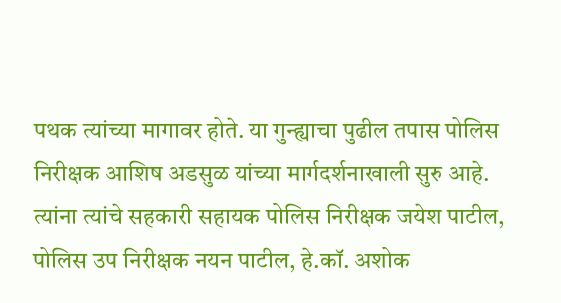पथक त्यांच्या मागावर होते. या गुन्ह्याचा पुढील तपास पोलिस निरीक्षक आशिष अडसुळ यांच्या मार्गदर्शनाखाली सुरु आहे. त्यांना त्यांचे सहकारी सहायक पोलिस निरीक्षक जयेश पाटील, पोलिस उप निरीक्षक नयन पाटील, हे.कॉ. अशोक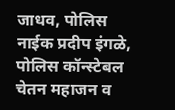जाधव, पोलिस नाईक प्रदीप इंगळे, पोलिस कॉन्स्टेबल चेतन महाजन व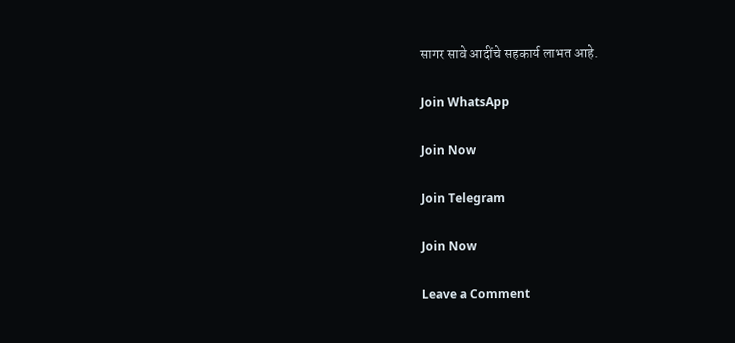सागर सावे आदींचे सहकार्य लाभत आहे.

Join WhatsApp

Join Now

Join Telegram

Join Now

Leave a Comment